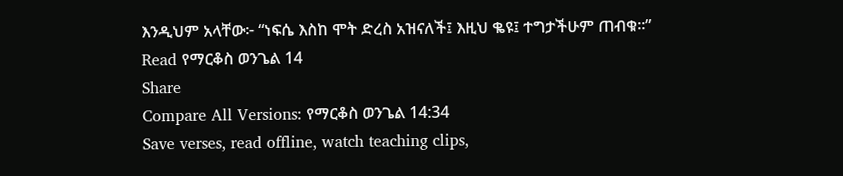እንዲህም አላቸው፦ “ነፍሴ እስከ ሞት ድረስ አዝናለች፤ እዚህ ቈዩ፤ ተግታችሁም ጠብቁ።”
Read የማርቆስ ወንጌል 14
Share
Compare All Versions: የማርቆስ ወንጌል 14:34
Save verses, read offline, watch teaching clips,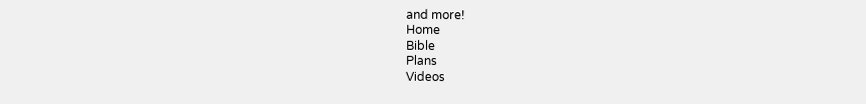and more!
Home
Bible
Plans
Videos